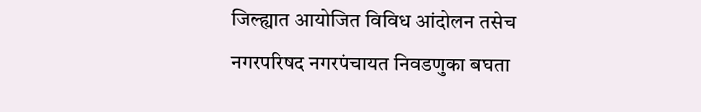जिल्ह्यात आयोजित विविध आंदोलन तसेच नगरपरिषद नगरपंचायत निवडणुका बघता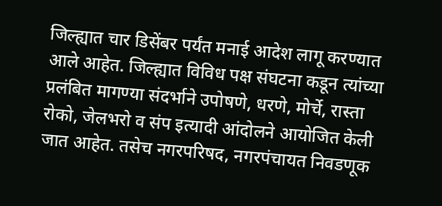जिल्ह्यात चार डिसेंबर पर्यंत मनाई आदेश लागू करण्यात आले आहेत. जिल्ह्यात विविध पक्ष संघटना कडून त्यांच्या प्रलंबित मागण्या संदर्भाने उपोषणे, धरणे, मोर्चे, रास्ता रोको, जेलभरो व संप इत्यादी आंदोलने आयोजित केली जात आहेत. तसेच नगरपरिषद, नगरपंचायत निवडणूक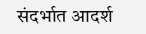संदर्भात आदर्श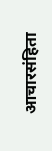आचारसंहिता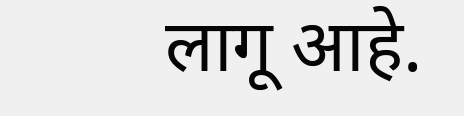लागू आहे.